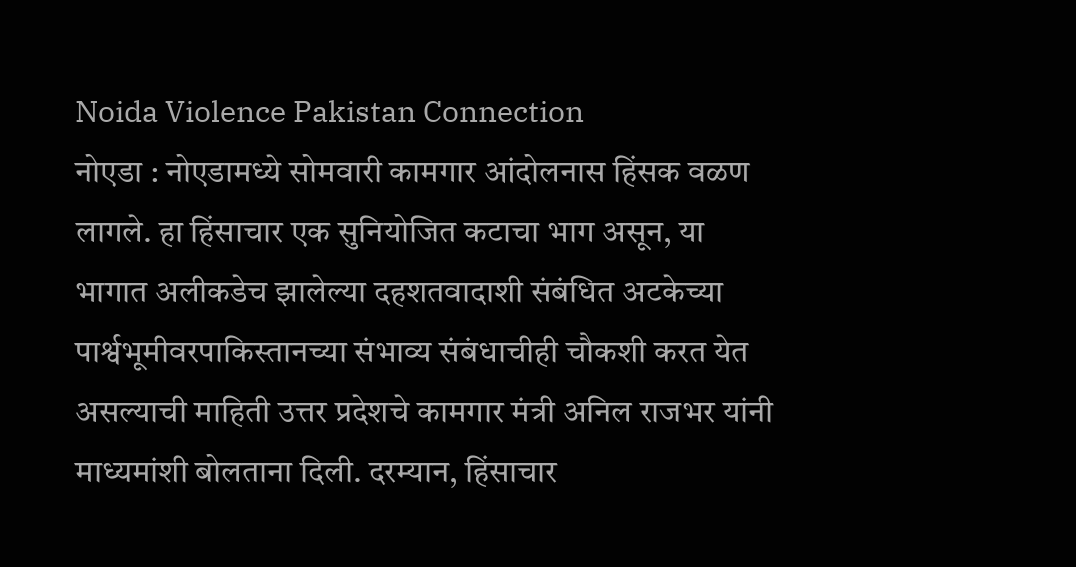Noida Violence Pakistan Connection
नोएडा : नोएडामध्ये सोमवारी कामगार आंदोलनास हिंसक वळण लागले. हा हिंसाचार एक सुनियोजित कटाचा भाग असून, या भागात अलीकडेच झालेल्या दहशतवादाशी संबंधित अटकेच्या पार्श्वभूमीवरपाकिस्तानच्या संभाव्य संबंधाचीही चौकशी करत येत असल्याची माहिती उत्तर प्रदेशचे कामगार मंत्री अनिल राजभर यांनी माध्यमांशी बोलताना दिली. दरम्यान, हिंसाचार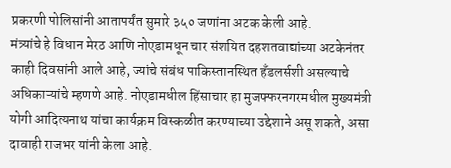प्रकरणी पोलिसांनी आतापर्यंत सुमारे ३५० जणांना अटक केली आहे.
मंत्र्यांचे हे विधान मेरठ आणि नोएडामधून चार संशयित दहशतवाद्यांच्या अटकेनंतर काही दिवसांनी आले आहे, ज्यांचे संबंध पाकिस्तानस्थित हँडलर्सशी असल्याचे अधिकाऱ्यांचे म्हणणे आहे. नोएडामधील हिंसाचार हा मुजफ्फरनगरमधील मुख्यमंत्री योगी आदित्यनाथ यांचा कार्यक्रम विस्कळीत करण्याच्या उद्देशाने असू शकते, असा दावाही राजभर यांनी केला आहे.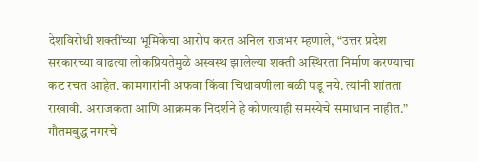देशविरोधी शक्तींच्या भूमिकेचा आरोप करत अनिल राजभर म्हणाले, “उत्तर प्रदेश सरकारच्या वाढत्या लोकप्रियतेमुळे अस्वस्थ झालेल्या शक्ती अस्थिरता निर्माण करण्याचा कट रचत आहेत. कामगारांनी अफवा किंवा चिथावणीला बळी पडू नये. त्यांनी शांतता राखावी. अराजकता आणि आक्रमक निदर्शने हे कोणत्याही समस्येचे समाधान नाहीत.”
गौतमबुद्ध नगरचे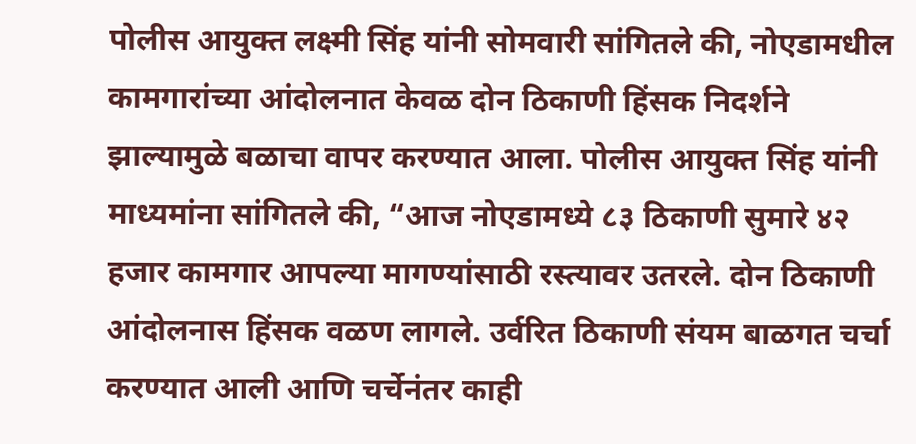पोलीस आयुक्त लक्ष्मी सिंह यांनी सोमवारी सांगितले की, नोएडामधील कामगारांच्या आंदोलनात केवळ दोन ठिकाणी हिंसक निदर्शने झाल्यामुळे बळाचा वापर करण्यात आला. पोलीस आयुक्त सिंह यांनी माध्यमांना सांगितले की, “आज नोएडामध्ये ८३ ठिकाणी सुमारे ४२ हजार कामगार आपल्या मागण्यांसाठी रस्त्यावर उतरले. दोन ठिकाणी आंदोलनास हिंसक वळण लागले. उर्वरित ठिकाणी संयम बाळगत चर्चा करण्यात आली आणि चर्चेनंतर काही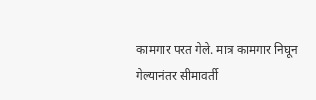कामगार परत गेले. मात्र कामगार निघून गेल्यानंतर सीमावर्ती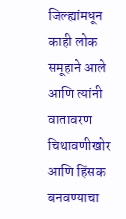जिल्ह्यांमधून काही लोक समूहाने आले आणि त्यांनी वातावरण चिथावणीखोर आणि हिंसक बनवण्याचा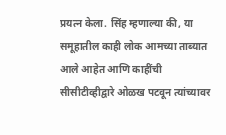प्रयत्न केला. सिंह म्हणाल्या की, या समूहातील काही लोक आमच्या ताब्यात आले आहेत आणि काहींची सीसीटीव्हीद्वारे ओळख पटवून त्यांच्यावर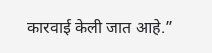कारवाई केली जात आहे.”